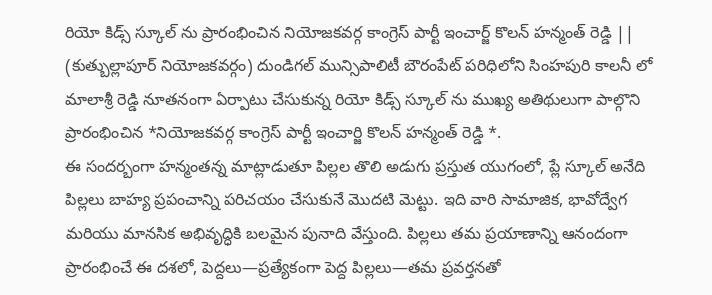రియో కిడ్స్ స్కూల్ ను ప్రారంభించిన నియోజకవర్గ కాంగ్రెస్ పార్టీ ఇంచార్జ్ కొలన్ హన్మంత్ రెడ్డి ||
(కుత్బుల్లాపూర్ నియోజకవర్గం) దుండిగల్ మున్సిపాలిటీ బౌరంపేట్ పరిధిలోని సింహపురి కాలనీ లో మాలాశ్రీ రెడ్డి నూతనంగా ఏర్పాటు చేసుకున్న రియో కిడ్స్ స్కూల్ ను ముఖ్య అతిథులుగా పాల్గొని ప్రారంభించిన *నియోజకవర్గ కాంగ్రెస్ పార్టీ ఇంచార్జి కొలన్ హన్మంత్ రెడ్డి *.
ఈ సందర్బంగా హన్మంతన్న మాట్లాడుతూ పిల్లల తొలి అడుగు ప్రస్తుత యుగంలో, ప్లే స్కూల్ అనేది పిల్లలు బాహ్య ప్రపంచాన్ని పరిచయం చేసుకునే మొదటి మెట్టు. ఇది వారి సామాజిక, భావోద్వేగ మరియు మానసిక అభివృద్ధికి బలమైన పునాది వేస్తుంది. పిల్లలు తమ ప్రయాణాన్ని ఆనందంగా ప్రారంభించే ఈ దశలో, పెద్దలు—ప్రత్యేకంగా పెద్ద పిల్లలు—తమ ప్రవర్తనతో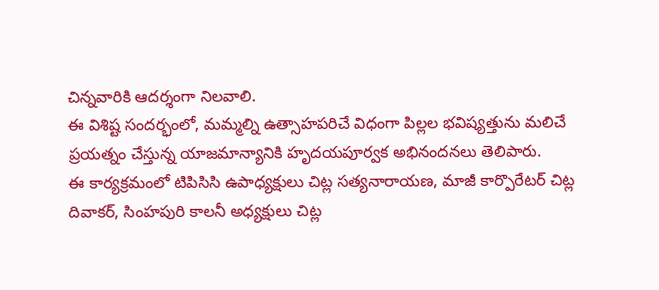చిన్నవారికి ఆదర్శంగా నిలవాలి.
ఈ విశిష్ట సందర్భంలో, మమ్మల్ని ఉత్సాహపరిచే విధంగా పిల్లల భవిష్యత్తును మలిచే ప్రయత్నం చేస్తున్న యాజమాన్యానికి హృదయపూర్వక అభినందనలు తెలిపారు.
ఈ కార్యక్రమంలో టిపిసిసి ఉపాధ్యక్షులు చిట్ల సత్యనారాయణ, మాజీ కార్పొరేటర్ చిట్ల దివాకర్, సింహపురి కాలనీ అధ్యక్షులు చిట్ల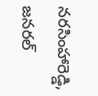నరసింహారెడ్డి, జనరల్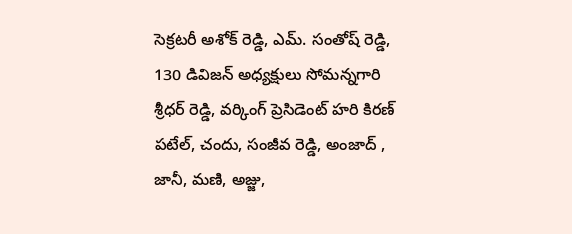సెక్రటరీ అశోక్ రెడ్డి, ఎమ్. సంతోష్ రెడ్డి, 130 డివిజన్ అధ్యక్షులు సోమన్నగారి శ్రీధర్ రెడ్డి, వర్కింగ్ ప్రెసిడెంట్ హరి కిరణ్ పటేల్, చందు, సంజీవ రెడ్డి, అంజాద్ , జానీ, మణి, అజ్జు,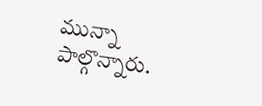మున్నా పాల్గొన్నారు.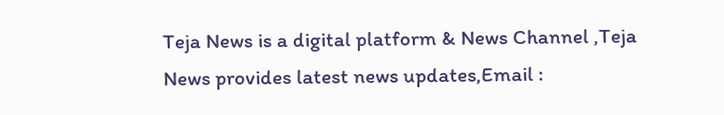Teja News is a digital platform & News Channel ,Teja News provides latest news updates,Email :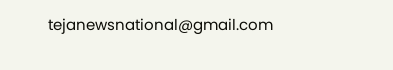tejanewsnational@gmail.com